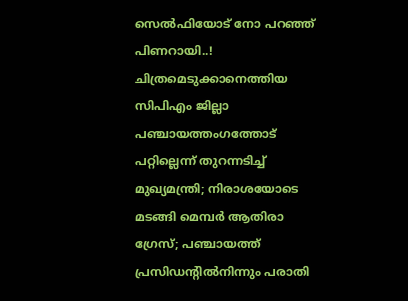സെല്‍ഫിയോട് നോ പറഞ്ഞ് പിണറായി..! ചിത്രമെടുക്കാനെത്തിയ സിപിഎം ജില്ലാ പഞ്ചായത്തംഗത്തോട് പറ്റില്ലെന്ന് തുറന്നടിച്ച് മുഖ്യമന്ത്രി; നിരാശയോടെ മടങ്ങി മെമ്പര്‍ ആതിരാ ഗ്രേസ്; പഞ്ചായത്ത് പ്രസിഡന്റില്‍നിന്നും പരാതി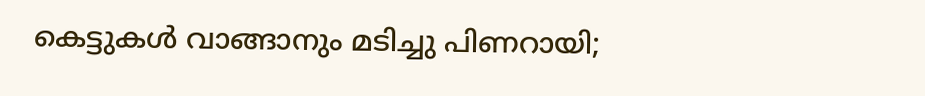കെട്ടുകള്‍ വാങ്ങാനും മടിച്ചു പിണറായി;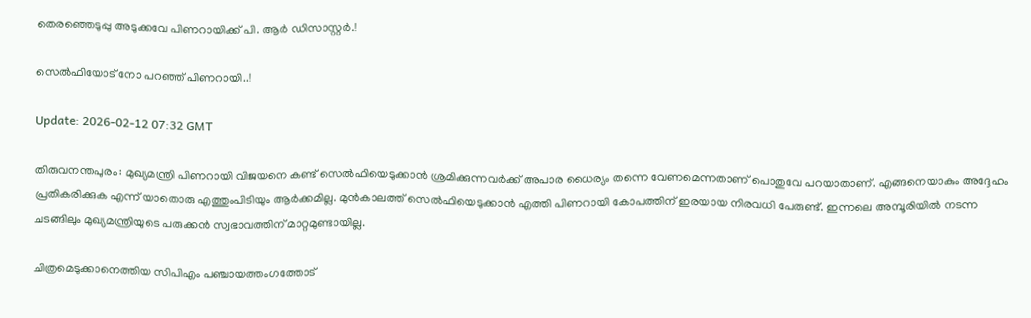തെരഞ്ഞെടുപ്പു അടുക്കവേ പിണറായിക്ക് പി. ആര്‍ ഡിസാസ്റ്റര്‍.!

സെല്‍ഫിയോട് നോ പറഞ്ഞ് പിണറായി..!

Update: 2026-02-12 07:32 GMT

തിരുവനന്തപുരം: മുഖ്യമന്ത്രി പിണറായി വിജയനെ കണ്ട് സെല്‍ഫിയെടുക്കാന്‍ ശ്രമിക്കുന്നവര്‍ക്ക് അപാര ധൈര്യം തന്നെ വേണമെന്നതാണ് പൊതുവേ പറയാതാണ്. എങ്ങനെയാകും അദ്ദേഹം പ്രതികരിക്കുക എന്ന് യാതൊരു എത്തുംപിടിയും ആര്‍ക്കമില്ല. മുന്‍കാലത്ത് സെല്‍ഫിയെടുക്കാന്‍ എത്തി പിണറായി കോപത്തിന് ഇരയായ നിരവധി പേരുണ്ട്. ഇന്നലെ അമ്പൂരിയില്‍ നടന്ന ചടങ്ങിലും മുഖ്യമന്ത്രിയുടെ പരുക്കന്‍ സ്വഭാവത്തിന് മാറ്റമുണ്ടായില്ല.

ചിത്രമെടുക്കാനെത്തിയ സിപിഎം പഞ്ചായത്തംഗത്തോട്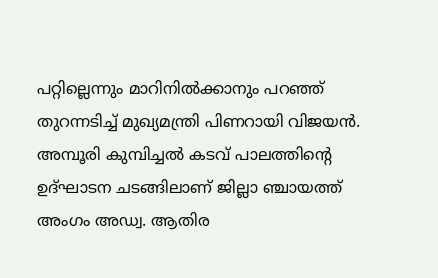പറ്റില്ലെന്നും മാറിനില്‍ക്കാനും പറഞ്ഞ് തുറന്നടിച്ച് മുഖ്യമന്ത്രി പിണറായി വിജയന്‍. അമ്പൂരി കുമ്പിച്ചല്‍ കടവ് പാലത്തിന്റെ ഉദ്ഘാടന ചടങ്ങിലാണ് ജില്ലാ ഞ്ചായത്ത് അംഗം അഡ്വ. ആതിര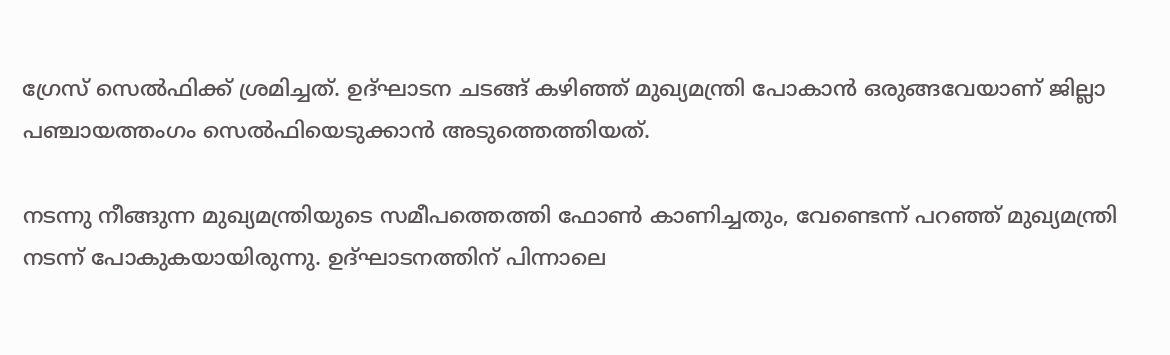ഗ്രേസ് സെല്‍ഫിക്ക് ശ്രമിച്ചത്. ഉദ്ഘാടന ചടങ്ങ് കഴിഞ്ഞ് മുഖ്യമന്ത്രി പോകാന്‍ ഒരുങ്ങവേയാണ് ജില്ലാ പഞ്ചായത്തംഗം സെല്‍ഫിയെടുക്കാന്‍ അടുത്തെത്തിയത്.

നടന്നു നീങ്ങുന്ന മുഖ്യമന്ത്രിയുടെ സമീപത്തെത്തി ഫോണ്‍ കാണിച്ചതും, വേണ്ടെന്ന് പറഞ്ഞ് മുഖ്യമന്ത്രി നടന്ന് പോകുകയായിരുന്നു. ഉദ്ഘാടനത്തിന് പിന്നാലെ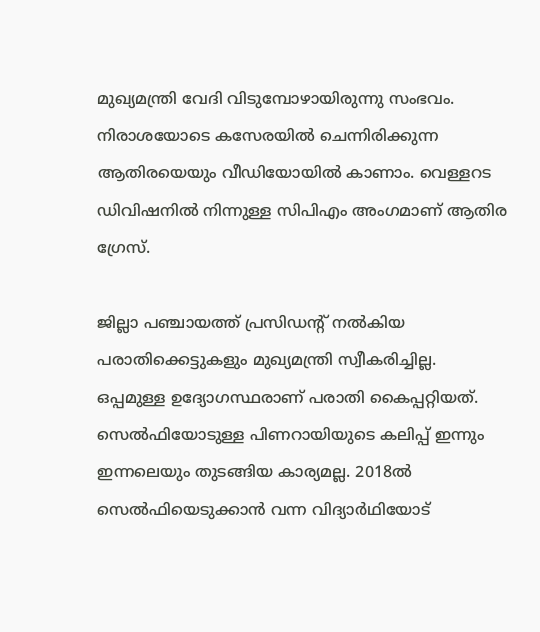മുഖ്യമന്ത്രി വേദി വിടുമ്പോഴായിരുന്നു സംഭവം. നിരാശയോടെ കസേരയില്‍ ചെന്നിരിക്കുന്ന ആതിരയെയും വീഡിയോയില്‍ കാണാം. വെള്ളറട ഡിവിഷനില്‍ നിന്നുള്ള സിപിഎം അംഗമാണ് ആതിര ഗ്രേസ്.

ജില്ലാ പഞ്ചായത്ത് പ്രസിഡന്റ് നല്‍കിയ പരാതിക്കെട്ടുകളും മുഖ്യമന്ത്രി സ്വീകരിച്ചില്ല. ഒപ്പമുള്ള ഉദ്യോഗസ്ഥരാണ് പരാതി കൈപ്പറ്റിയത്. സെല്‍ഫിയോടുള്ള പിണറായിയുടെ കലിപ്പ് ഇന്നും ഇന്നലെയും തുടങ്ങിയ കാര്യമല്ല. 2018ല്‍ സെല്‍ഫിയെടുക്കാന്‍ വന്ന വിദ്യാര്‍ഥിയോട്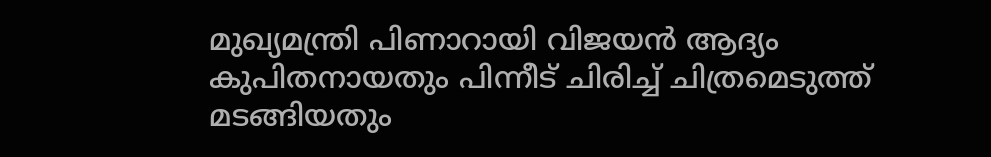മുഖ്യമന്ത്രി പിണാറായി വിജയന്‍ ആദ്യം കുപിതനായതും പിന്നീട് ചിരിച്ച് ചിത്രമെടുത്ത് മടങ്ങിയതും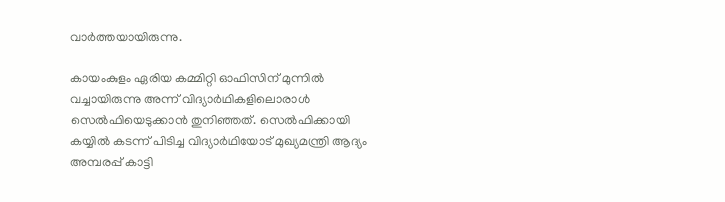വാര്‍ത്തയായിരുന്നു.

കായംകുളം ഏരിയ കമ്മിറ്റി ഓഫിസിന് മുന്നില്‍ വച്ചായിരുന്നു അന്ന് വിദ്യാര്‍ഥികളിലൊരാള്‍ സെല്‍ഫിയെടുക്കാന്‍ തുനിഞ്ഞത്. സെല്‍ഫിക്കായി കയ്യില്‍ കടന്ന് പിടിച്ച വിദ്യാര്‍ഥിയോട് മുഖ്യമന്ത്രി ആദ്യം അമ്പരപ്പ് കാട്ടി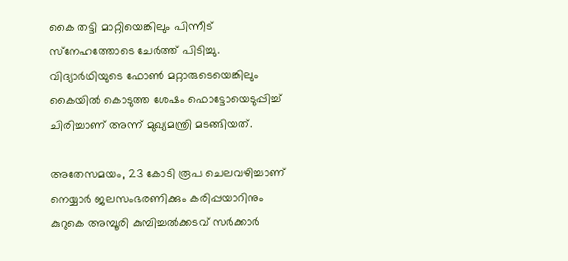കൈ തട്ടി മാറ്റിയെങ്കിലും പിന്നീട് സ്‌നേഹത്തോടെ ചേര്‍ത്ത് പിടിച്ചു. വിദ്യാര്‍ഥിയുടെ ഫോണ്‍ മറ്റാരുടെയെങ്കിലും കൈയില്‍ കൊടുത്ത ശേഷം ഫൊട്ടോയെടുപ്പിച്ച് ചിരിച്ചാണ് അന്ന് മുഖ്യമന്ത്രി മടങ്ങിയത്.

അതേസമയം, 23 കോടി രൂപ ചെലവഴിച്ചാണ് നെയ്യാര്‍ ജലസംഭരണിക്കും കരിപ്പയാറിനും കുറുകെ അമ്പൂരി കുമ്പിച്ചല്‍ക്കടവ് സര്‍ക്കാര്‍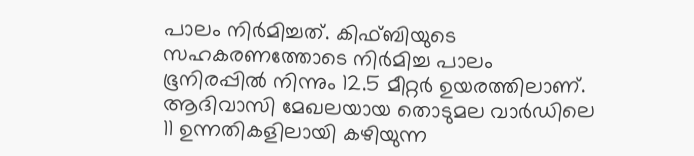പാലം നിര്‍മിച്ചത്. കിഫ്ബിയുടെ സഹകരണത്തോടെ നിര്‍മിച്ച പാലം ഭൂനിരപ്പില്‍ നിന്നും 12.5 മീറ്റര്‍ ഉയരത്തിലാണ്. ആദിവാസി മേഖലയായ തൊടുമല വാര്‍ഡിലെ 11 ഉന്നതികളിലായി കഴിയുന്ന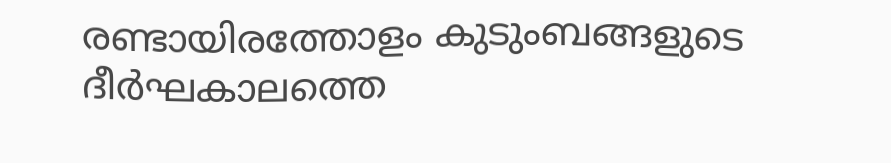രണ്ടായിരത്തോളം കുടുംബങ്ങളുടെ ദീര്‍ഘകാലത്തെ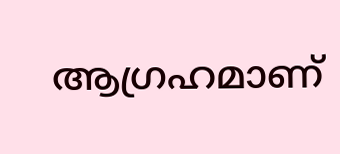ആഗ്രഹമാണ്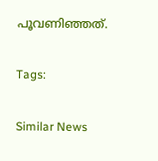പൂവണിഞ്ഞത്.

Tags:

Similar News